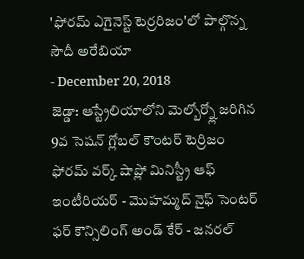'ఫోరమ్ ఎగైనెస్ట్ టెర్రరిజం'లో పాల్గొన్న సౌదీ అరేబియా
- December 20, 2018
జెడ్డా: ఆస్ట్రేలియాలోని మెల్బోర్న్లో జరిగిన 9వ సెషన్ గ్లోబల్ కౌంటర్ టెర్రిజం ఫోరమ్ వర్క్ షాప్లో మినిస్ట్రీ ఆఫ్ ఇంటీరియర్ - మొహమ్మద్ నైఫ్ సెంటర్ ఫర్ కౌన్సిలింగ్ అండ్ కేర్ - జనరల్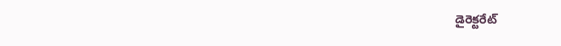డైరెక్టరేట్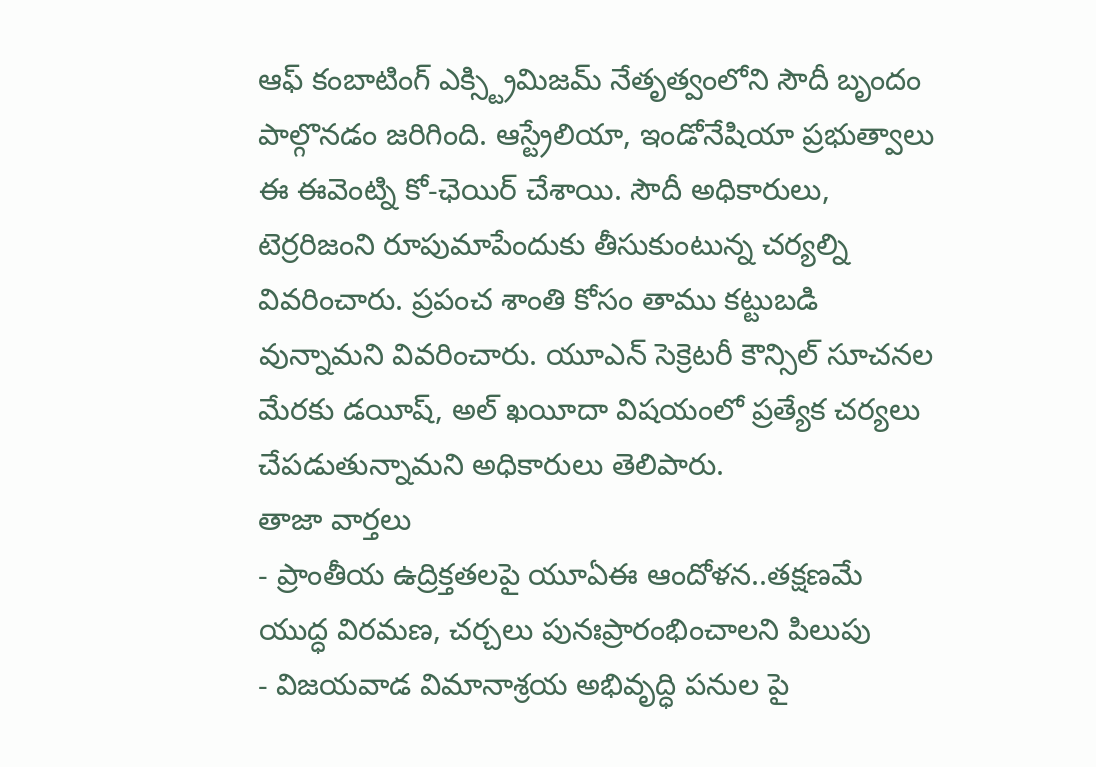ఆఫ్ కంబాటింగ్ ఎక్స్ట్రిమిజమ్ నేతృత్వంలోని సౌదీ బృందం పాల్గొనడం జరిగింది. ఆస్ట్రేలియా, ఇండోనేషియా ప్రభుత్వాలు ఈ ఈవెంట్ని కో-ఛెయిర్ చేశాయి. సౌదీ అధికారులు, టెర్రరిజంని రూపుమాపేందుకు తీసుకుంటున్న చర్యల్ని వివరించారు. ప్రపంచ శాంతి కోసం తాము కట్టుబడి వున్నామని వివరించారు. యూఎన్ సెక్రెటరీ కౌన్సిల్ సూచనల మేరకు డయీష్, అల్ ఖయీదా విషయంలో ప్రత్యేక చర్యలు చేపడుతున్నామని అధికారులు తెలిపారు.
తాజా వార్తలు
- ప్రాంతీయ ఉద్రిక్తతలపై యూఏఈ ఆందోళన..తక్షణమే యుద్ధ విరమణ, చర్చలు పునఃప్రారంభించాలని పిలుపు
- విజయవాడ విమానాశ్రయ అభివృద్ధి పనుల పై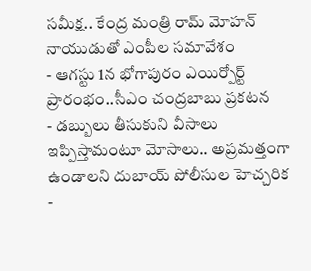సమీక్ష.. కేంద్ర మంత్రి రామ్ మోహన్ నాయుడుతో ఎంపీల సమావేశం
- ఆగస్టు 1న భోగాపురం ఎయిర్పోర్ట్ ప్రారంభం..సీఎం చంద్రబాబు ప్రకటన
- డబ్బులు తీసుకుని వీసాలు ఇప్పిస్తామంటూ మోసాలు.. అప్రమత్తంగా ఉండాలని దుబాయ్ పోలీసుల హెచ్చరిక
-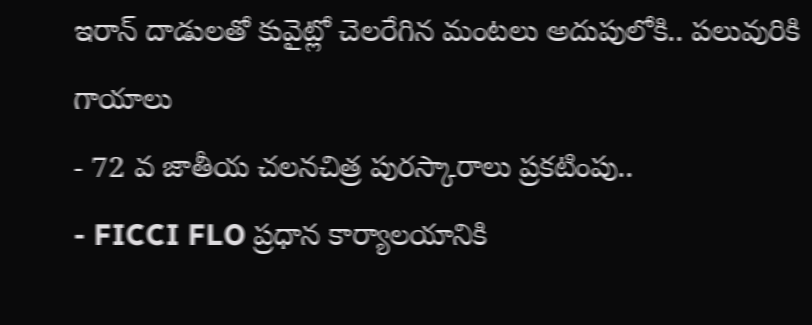ఇరాన్ దాడులతో కువైట్లో చెలరేగిన మంటలు అదుపులోకి.. పలువురికి గాయాలు
- 72 వ జాతీయ చలనచిత్ర పురస్కారాలు ప్రకటింపు..
- FICCI FLO ప్రధాన కార్యాలయానికి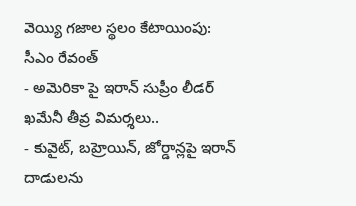వెయ్యి గజాల స్థలం కేటాయింపు: సీఎం రేవంత్
- అమెరికా పై ఇరాన్ సుప్రీం లీడర్ ఖమేనీ తీవ్ర విమర్శలు..
- కువైట్, బహ్రెయిన్, జోర్డాన్లపై ఇరాన్ దాడులను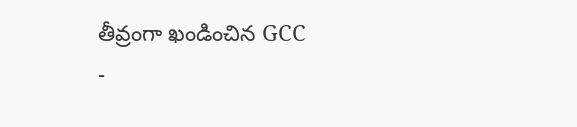తీవ్రంగా ఖండించిన GCC
-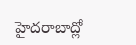హైదరాబాద్లో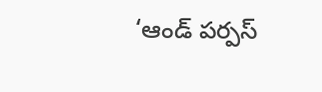‘ఆండ్ పర్పస్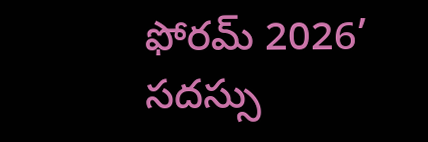ఫోరమ్ 2026’ సదస్సు